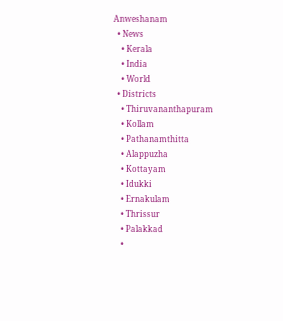Anweshanam
  • News
    • Kerala
    • India
    • World
  • Districts
    • Thiruvananthapuram
    • Kollam
    • Pathanamthitta
    • Alappuzha
    • Kottayam
    • Idukki
    • Ernakulam
    • Thrissur
    • Palakkad
    •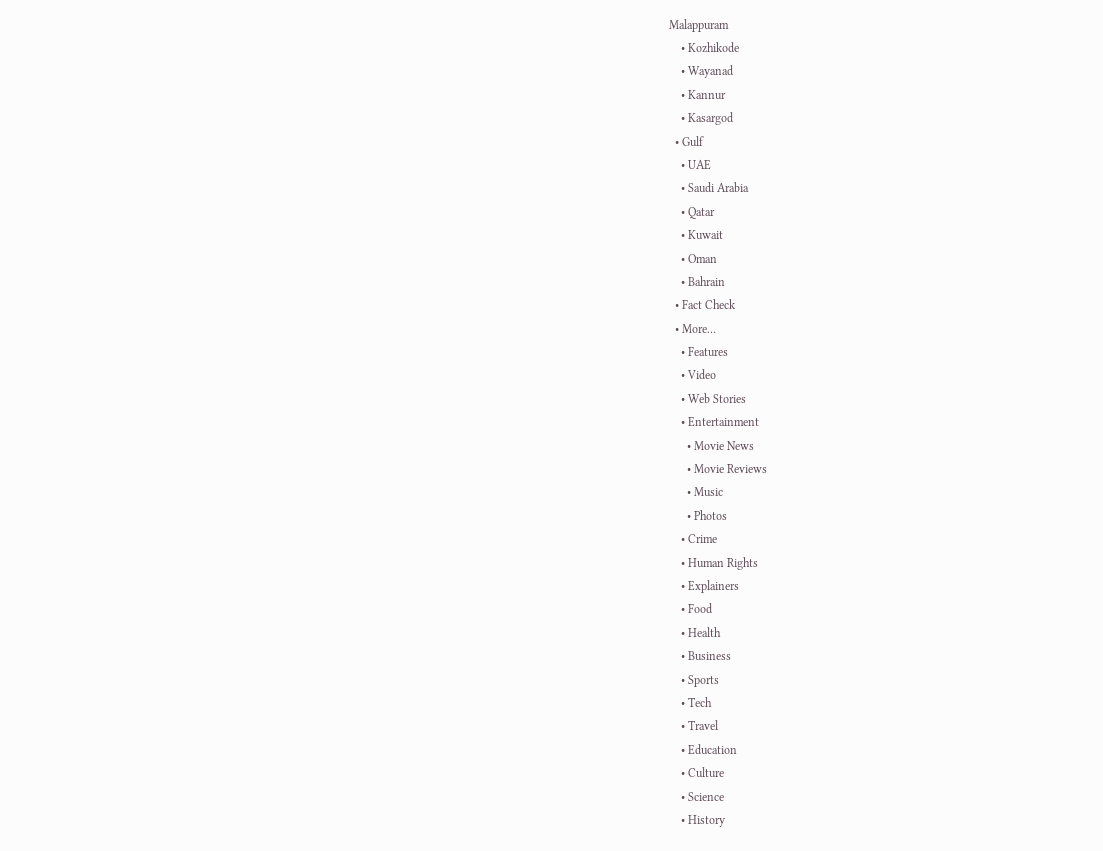Malappuram
    • Kozhikode
    • Wayanad
    • Kannur
    • Kasargod
  • Gulf
    • UAE
    • Saudi Arabia
    • Qatar
    • Kuwait
    • Oman
    • Bahrain
  • Fact Check
  • More…
    • Features
    • Video
    • Web Stories
    • Entertainment
      • Movie News
      • Movie Reviews
      • Music
      • Photos
    • Crime
    • Human Rights
    • Explainers
    • Food
    • Health
    • Business
    • Sports
    • Tech
    • Travel
    • Education
    • Culture
    • Science
    • History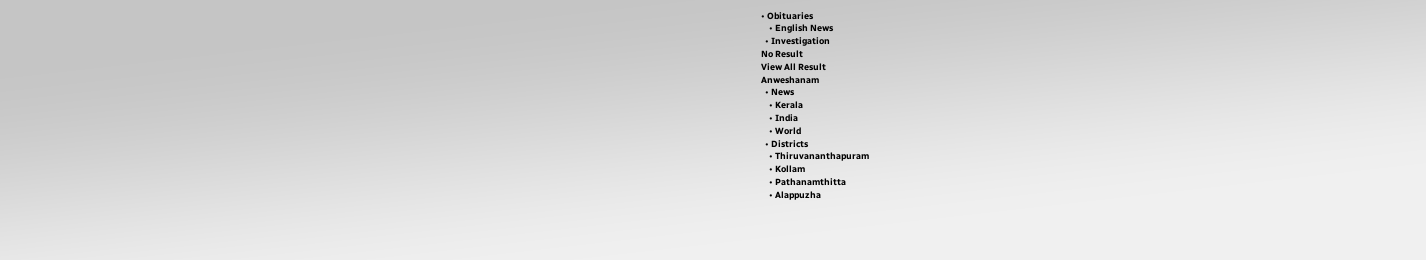• Obituaries
    • English News
  • Investigation
No Result
View All Result
Anweshanam
  • News
    • Kerala
    • India
    • World
  • Districts
    • Thiruvananthapuram
    • Kollam
    • Pathanamthitta
    • Alappuzha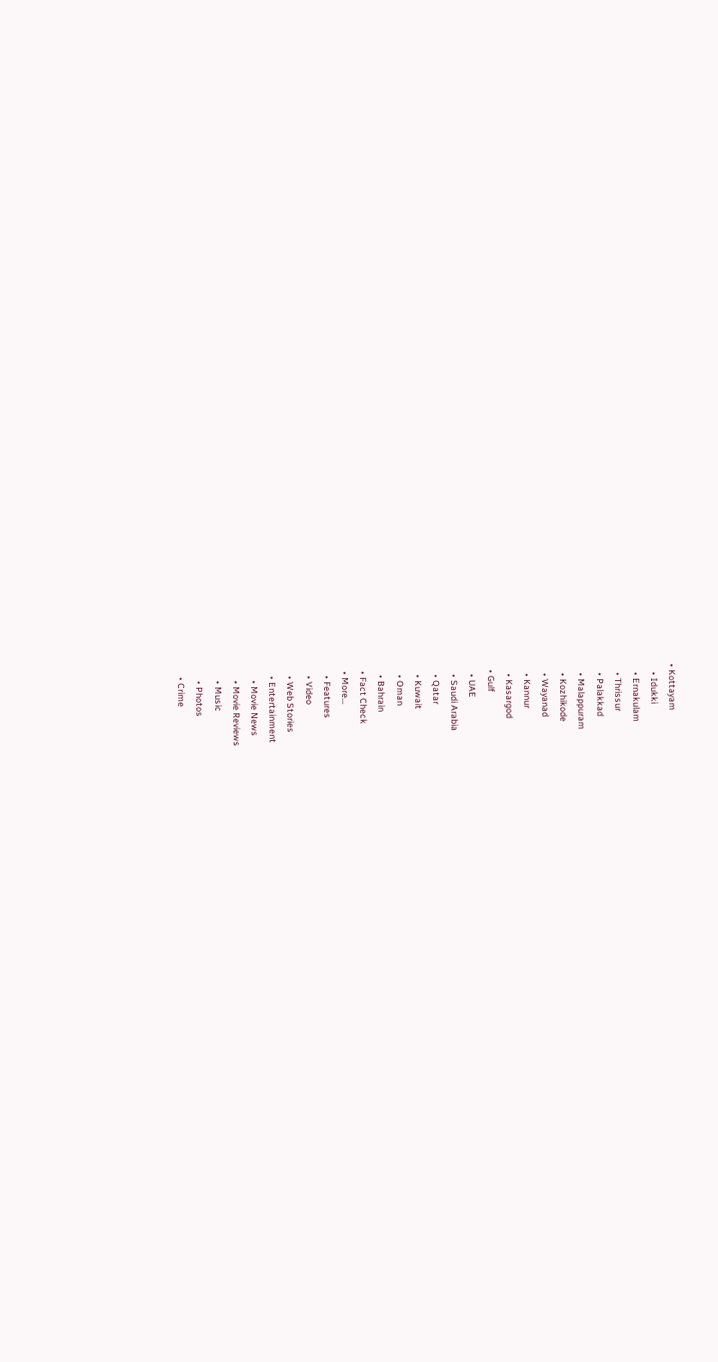• Kottayam
    • Idukki
    • Ernakulam
    • Thrissur
    • Palakkad
    • Malappuram
    • Kozhikode
    • Wayanad
    • Kannur
    • Kasargod
  • Gulf
    • UAE
    • Saudi Arabia
    • Qatar
    • Kuwait
    • Oman
    • Bahrain
  • Fact Check
  • More…
    • Features
    • Video
    • Web Stories
    • Entertainment
      • Movie News
      • Movie Reviews
      • Music
      • Photos
    • Crime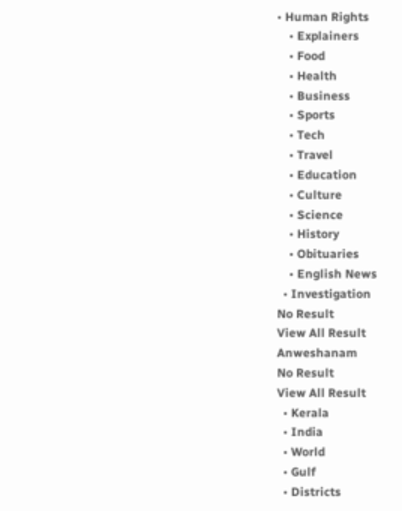• Human Rights
    • Explainers
    • Food
    • Health
    • Business
    • Sports
    • Tech
    • Travel
    • Education
    • Culture
    • Science
    • History
    • Obituaries
    • English News
  • Investigation
No Result
View All Result
Anweshanam
No Result
View All Result
  • Kerala
  • India
  • World
  • Gulf
  • Districts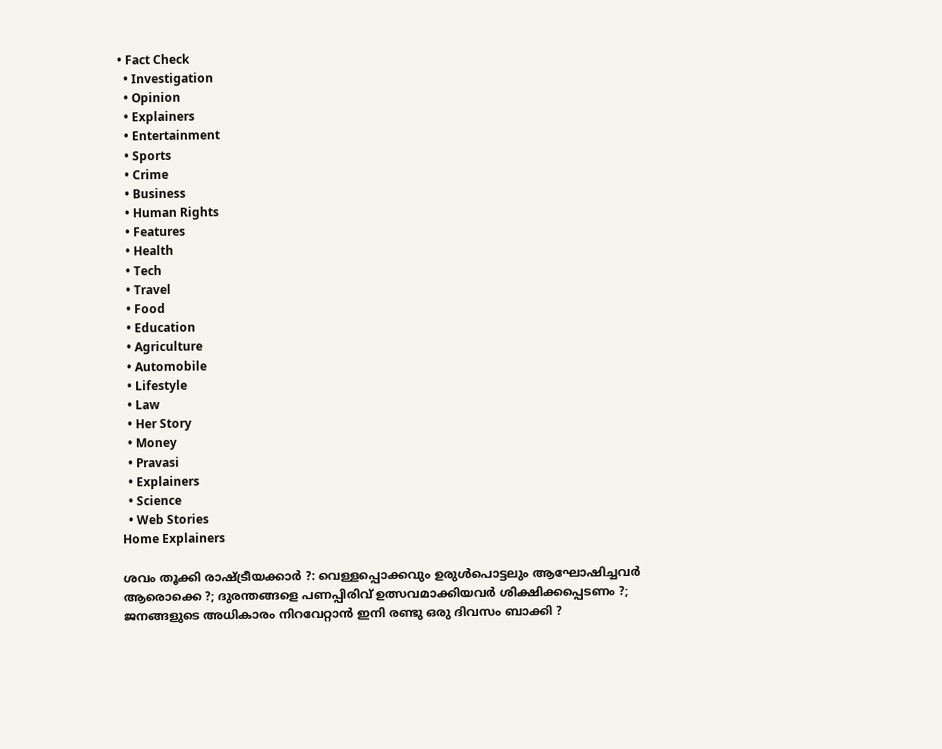• Fact Check
  • Investigation
  • Opinion
  • Explainers
  • Entertainment
  • Sports
  • Crime
  • Business
  • Human Rights
  • Features
  • Health
  • Tech
  • Travel
  • Food
  • Education
  • Agriculture
  • Automobile
  • Lifestyle
  • Law
  • Her Story
  • Money
  • Pravasi
  • Explainers
  • Science
  • Web Stories
Home Explainers

ശവം തൂക്കി രാഷ്ട്രീയക്കാര്‍ ?: വെള്ളപ്പൊക്കവും ഉരുള്‍പൊട്ടലും ആഘോഷിച്ചവര്‍ ആരൊക്കെ ?; ദുരന്തങ്ങളെ പണപ്പിരിവ് ഉത്സവമാക്കിയവര്‍ ശിക്ഷിക്കപ്പെടണം ?; ജനങ്ങളുടെ അധികാരം നിറവേറ്റാന്‍ ഇനി രണ്ടു ഒരു ദിവസം ബാക്കി ?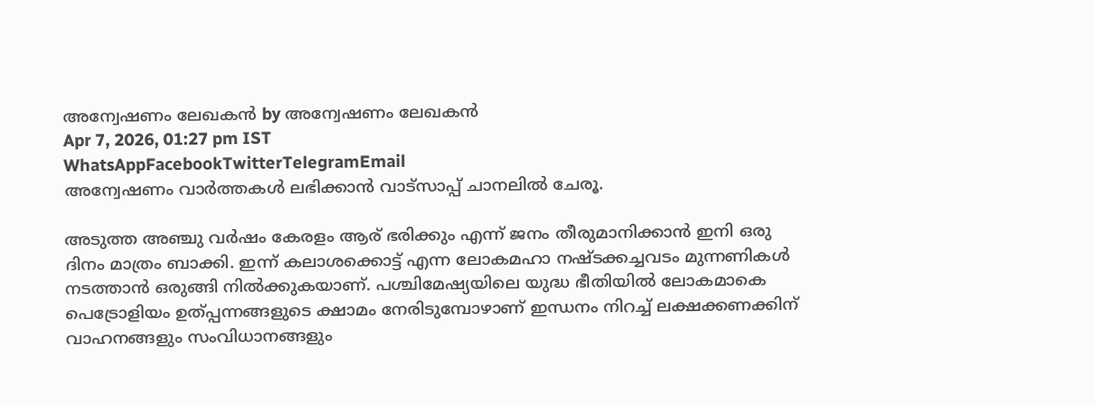അന്വേഷണം ലേഖകൻ by അന്വേഷണം ലേഖകൻ
Apr 7, 2026, 01:27 pm IST
WhatsAppFacebookTwitterTelegramEmail
അന്വേഷണം വാർത്തകൾ ലഭിക്കാന്‍ വാട്സാപ്പ് ചാനലില്‍ ചേരൂ.

അടുത്ത അഞ്ചു വര്‍ഷം കേരളം ആര് ഭരിക്കും എന്ന് ജനം തീരുമാനിക്കാന്‍ ഇനി ഒരു ദിനം മാത്രം ബാക്കി. ഇന്ന് കലാശക്കൊട്ട് എന്ന ലോകമഹാ നഷ്ടക്കച്ചവടം മുന്നണികള്‍ നടത്താന്‍ ഒരുങ്ങി നില്‍ക്കുകയാണ്. പശ്ചിമേഷ്യയിലെ യുദ്ധ ഭീതിയില്‍ ലോകമാകെ പെട്രോളിയം ഉത്പ്പന്നങ്ങളുടെ ക്ഷാമം നേരിടുമ്പോഴാണ് ഇന്ധനം നിറച്ച് ലക്ഷക്കണക്കിന് വാഹനങ്ങളും സംവിധാനങ്ങളും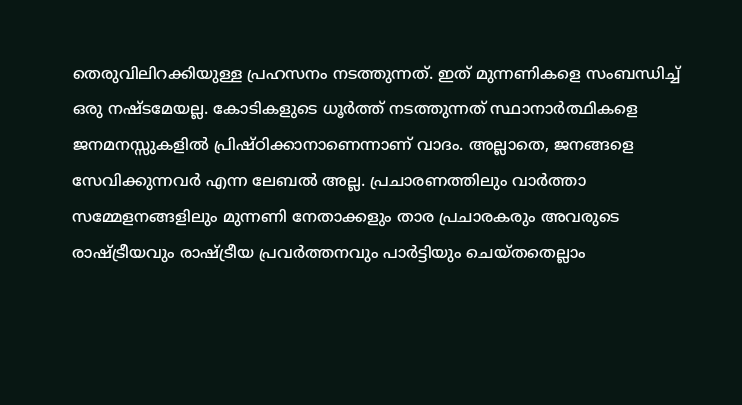തെരുവിലിറക്കിയുള്ള പ്രഹസനം നടത്തുന്നത്. ഇത് മുന്നണികളെ സംബന്ധിച്ച് ഒരു നഷ്ടമേയല്ല. കോടികളുടെ ധൂര്‍ത്ത് നടത്തുന്നത് സ്ഥാനാര്‍ത്ഥികളെ ജനമനസ്സുകളില്‍ പ്രിഷ്ഠിക്കാനാണെന്നാണ് വാദം. അല്ലാതെ, ജനങ്ങളെ സേവിക്കുന്നവര്‍ എന്ന ലേബല്‍ അല്ല. പ്രചാരണത്തിലും വാര്‍ത്താ സമ്മേളനങ്ങളിലും മുന്നണി നേതാക്കളും താര പ്രചാരകരും അവരുടെ രാഷ്ട്രീയവും രാഷ്ട്രീയ പ്രവര്‍ത്തനവും പാര്‍ട്ടിയും ചെയ്തതെല്ലാം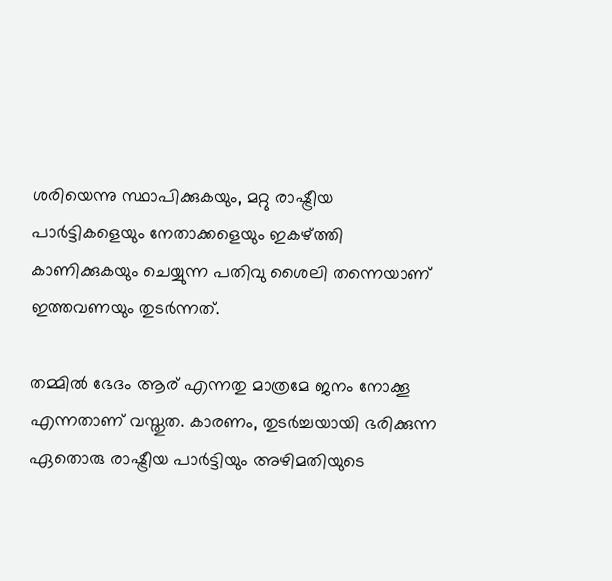ശരിയെന്നു സ്ഥാപിക്കുകയും, മറ്റു രാഷ്ട്രീയ പാര്‍ട്ടികളെയും നേതാക്കളെയും ഇകഴ്ത്തി കാണിക്കുകയും ചെയ്യുന്ന പതിവു ശൈലി തന്നെയാണ് ഇത്തവണയും തുടര്‍ന്നത്.

തമ്മില്‍ ഭേദം ആര് എന്നതു മാത്രമേ ജനം നോക്കൂ എന്നതാണ് വസ്തുത. കാരണം, തുടര്‍ച്ചയായി ഭരിക്കുന്ന ഏതൊരു രാഷ്ട്രീയ പാര്‍ട്ടിയും അഴിമതിയുടെ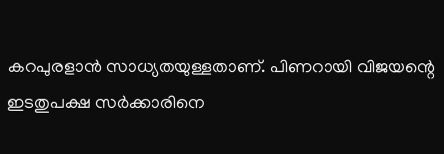കറപുരളാന്‍ സാധ്യതയുള്ളതാണ്. പിണറായി വിജയന്റെ ഇടതുപക്ഷ സര്‍ക്കാരിനെ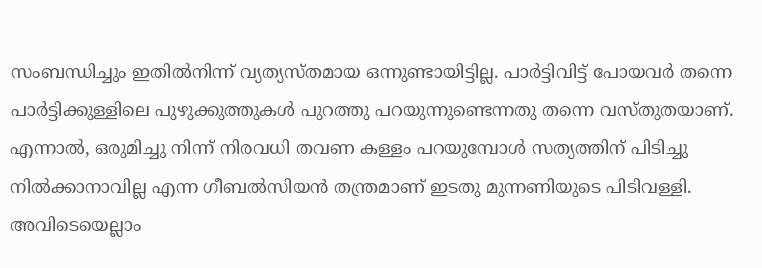സംബന്ധിച്ചും ഇതില്‍നിന്ന് വ്യത്യസ്തമായ ഒന്നുണ്ടായിട്ടില്ല. പാര്‍ട്ടിവിട്ട് പോയവര്‍ തന്നെ പാര്‍ട്ടിക്കുള്ളിലെ പുഴുക്കുത്തുകള്‍ പുറത്തു പറയുന്നുണ്ടെന്നതു തന്നെ വസ്തുതയാണ്. എന്നാല്‍, ഒരുമിച്ചു നിന്ന് നിരവധി തവണ കള്ളം പറയുമ്പോള്‍ സത്യത്തിന് പിടിച്ചു നില്‍ക്കാനാവില്ല എന്ന ഗീബല്‍സിയന്‍ തന്ത്രമാണ് ഇടതു മുന്നണിയുടെ പിടിവള്ളി. അവിടെയെല്ലാം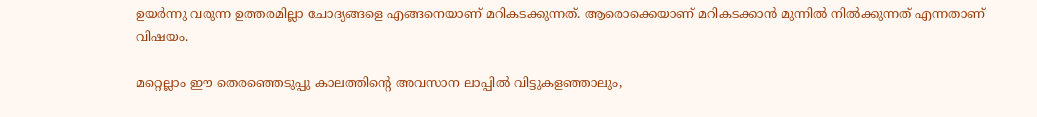ഉയര്‍ന്നു വരുന്ന ഉത്തരമില്ലാ ചോദ്യങ്ങളെ എങ്ങനെയാണ് മറികടക്കുന്നത്. ആരൊക്കെയാണ് മറികടക്കാന്‍ മുന്നില്‍ നില്‍ക്കുന്നത് എന്നതാണ് വിഷയം.

മറ്റെല്ലാം ഈ തെരഞ്ഞെടുപ്പു കാലത്തിന്റെ അവസാന ലാപ്പില്‍ വിട്ടുകളഞ്ഞാലും,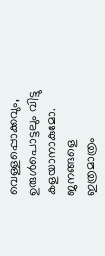വെള്ളപ്പൊക്കവും, ഉരുള്‍പൊട്ടലും വിട്ടു കളയാനാകുമോ. ജനങ്ങളെ ഇത്രമാത്രം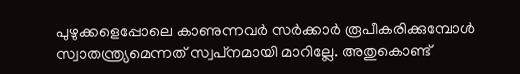പുഴുക്കളെപ്പോലെ കാണുന്നവര്‍ സര്‍ക്കാര്‍ രൂപീകരിക്കുമ്പോള്‍ സ്വാതന്ത്ര്യമെന്നത് സ്വപ്‌നമായി മാറില്ലേ. അതുകൊണ്ട്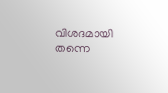വിശദമായി തന്നെ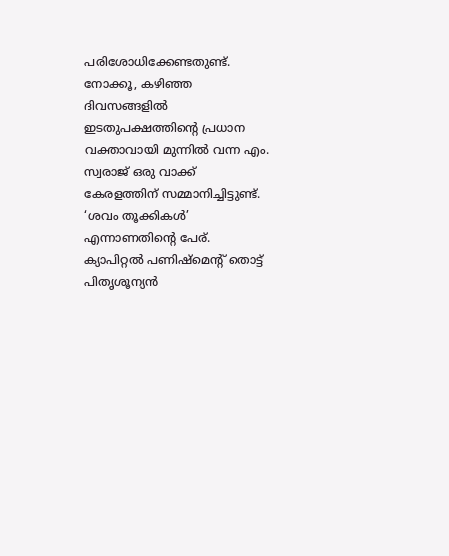പരിശോധിക്കേണ്ടതുണ്ട്. നോക്കൂ, കഴിഞ്ഞ ദിവസങ്ങളില്‍ ഇടതുപക്ഷത്തിന്റെ പ്രധാന വക്താവായി മുന്നില്‍ വന്ന എം. സ്വരാജ് ഒരു വാക്ക് കേരളത്തിന് സമ്മാനിച്ചിട്ടുണ്ട്. ‘ശവം തൂക്കികള്‍’ എന്നാണതിന്റെ പേര്. ക്യാപിറ്റല്‍ പണിഷ്‌മെന്റ് തൊട്ട് പിതൃശൂന്യന്‍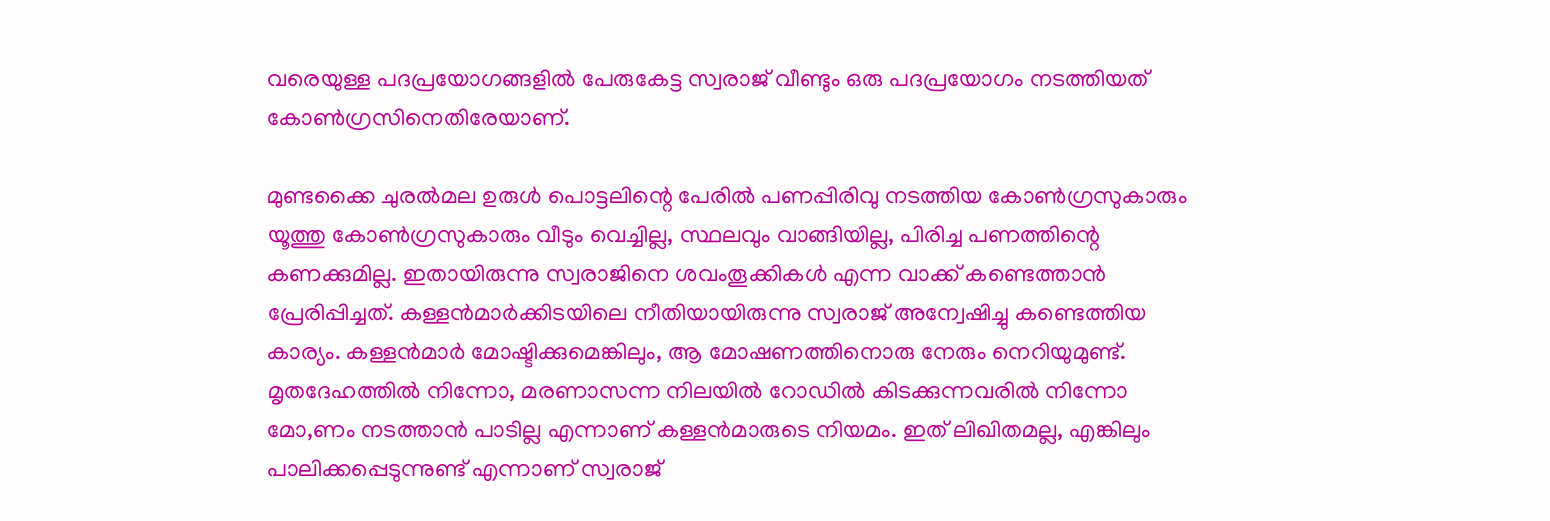വരെയുള്ള പദപ്രയോഗങ്ങളില്‍ പേരുകേട്ട സ്വരാജ് വീണ്ടും ഒരു പദപ്രയോഗം നടത്തിയത് കോണ്‍ഗ്രസിനെതിരേയാണ്.

മുണ്ടക്കൈ ചുരല്‍മല ഉരുള്‍ പൊട്ടലിന്റെ പേരില്‍ പണപ്പിരിവു നടത്തിയ കോണ്‍ഗ്രസുകാരും യൂത്തു കോണ്‍ഗ്രസുകാരും വീടും വെച്ചില്ല, സ്ഥലവും വാങ്ങിയില്ല, പിരിച്ച പണത്തിന്റെ കണക്കുമില്ല. ഇതായിരുന്നു സ്വരാജിനെ ശവംതൂക്കികള്‍ എന്ന വാക്ക് കണ്ടെത്താന്‍ പ്രേരിപ്പിച്ചത്. കള്ളന്‍മാര്‍ക്കിടയിലെ നീതിയായിരുന്നു സ്വരാജ് അന്വേഷിച്ചു കണ്ടെത്തിയ കാര്യം. കള്ളന്‍മാര്‍ മോഷ്ടിക്കുമെങ്കിലും, ആ മോഷണത്തിനൊരു നേരും നെറിയുമുണ്ട്. മൃതദേഹത്തില്‍ നിന്നോ, മരണാസന്ന നിലയില്‍ റോഡില്‍ കിടക്കുന്നവരില്‍ നിന്നോ മോ,ണം നടത്താന്‍ പാടില്ല എന്നാണ് കള്ളന്‍മാരുടെ നിയമം. ഇത് ലിഖിതമല്ല, എങ്കിലും പാലിക്കപ്പെടുന്നുണ്ട് എന്നാണ് സ്വരാജ്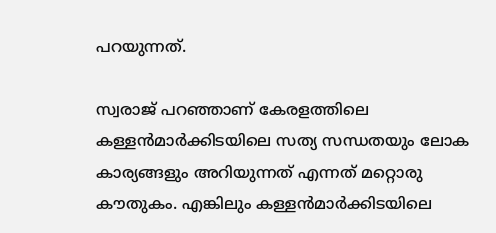പറയുന്നത്.

സ്വരാജ് പറഞ്ഞാണ് കേരളത്തിലെ കള്ളന്‍മാര്‍ക്കിടയിലെ സത്യ സന്ധതയും ലോക കാര്യങ്ങളും അറിയുന്നത് എന്നത് മറ്റൊരു കൗതുകം. എങ്കിലും കള്ളന്‍മാര്‍ക്കിടയിലെ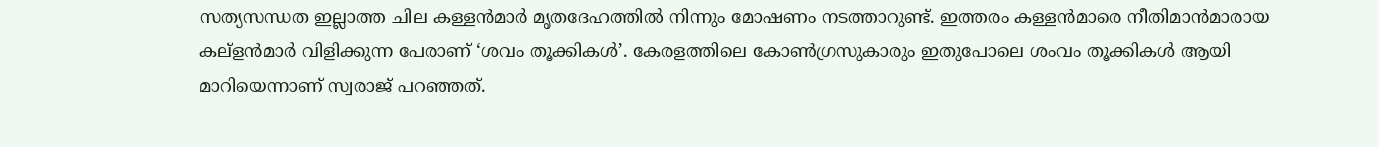സത്യസന്ധത ഇല്ലാത്ത ചില കള്ളന്‍മാര്‍ മൃതദേഹത്തില്‍ നിന്നും മോഷണം നടത്താറുണ്ട്. ഇത്തരം കള്ളന്‍മാരെ നീതിമാന്‍മാരായ കല്‌ളന്‍മാര്‍ വിളിക്കുന്ന പേരാണ് ‘ശവം തൂക്കികള്‍’. കേരളത്തിലെ കോണ്‍ഗ്രസുകാരും ഇതുപോലെ ശംവം തൂക്കികള്‍ ആയി മാറിയെന്നാണ് സ്വരാജ് പറഞ്ഞത്.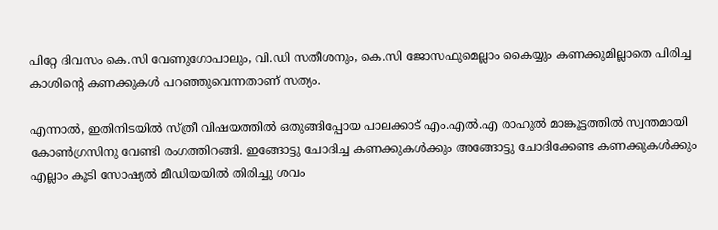പിറ്റേ ദിവസം കെ.സി വേണുഗോപാലും, വി.ഡി സതീശനും, കെ.സി ജോസഫുമെല്ലാം കൈയ്യും കണക്കുമില്ലാതെ പിരിച്ച കാശിന്റെ കണക്കുകള്‍ പറഞ്ഞുവെന്നതാണ് സത്യം.

എന്നാല്‍, ഇതിനിടയില്‍ സ്ത്രീ വിഷയത്തില്‍ ഒതുങ്ങിപ്പോയ പാലക്കാട് എം.എല്‍.എ രാഹുല്‍ മാങ്കൂട്ടത്തില്‍ സ്വന്തമായി കോണ്‍ഗ്രസിനു വേണ്ടി രംഗത്തിറങ്ങി. ഇങ്ങോട്ടു ചോദിച്ച കണക്കുകള്‍ക്കും അങ്ങോട്ടു ചോദിക്കേണ്ട കണക്കുകള്‍ക്കും എല്ലാം കൂടി സോഷ്യല്‍ മീഡിയയില്‍ തിരിച്ചു ശവം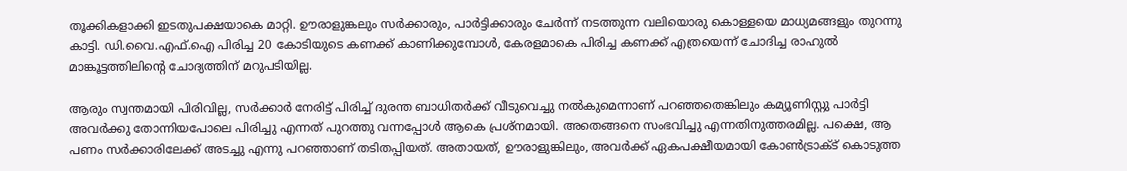തൂക്കികളാക്കി ഇടതുപക്ഷയാകെ മാറ്റി. ഊരാളുങ്കലും സര്‍ക്കാരും, പാര്‍ട്ടിക്കാരും ചേര്‍ന്ന് നടത്തുന്ന വലിയൊരു കൊള്ളയെ മാധ്യമങ്ങളും തുറന്നു കാട്ടി. ഡി.വൈ.എഫ്.ഐ പിരിച്ച 20 കോടിയുടെ കണക്ക് കാണിക്കുമ്പോള്‍, കേരളമാകെ പിരിച്ച കണക്ക് എത്രയെന്ന് ചോദിച്ച രാഹുല്‍ മാങ്കൂട്ടത്തിലിന്റെ ചോദ്യത്തിന് മറുപടിയില്ല.

ആരും സ്വന്തമായി പിരിവില്ല, സര്‍ക്കാര്‍ നേരിട്ട് പിരിച്ച് ദുരന്ത ബാധിതര്‍ക്ക് വീടുവെച്ചു നല്‍കുമെന്നാണ് പറഞ്ഞതെങ്കിലും കമ്യൂണിസ്റ്റു പാര്‍ട്ടി അവര്‍ക്കു തോന്നിയപോലെ പിരിച്ചു എന്നത് പുറത്തു വന്നപ്പോള്‍ ആകെ പ്രശ്‌നമായി. അതെങ്ങനെ സംഭവിച്ചു എന്നതിനുത്തരമില്ല. പക്ഷെ, ആ പണം സര്‍ക്കാരിലേക്ക് അടച്ചു എന്നു പറഞ്ഞാണ് തടിതപ്പിയത്. അതായത്, ഊരാളുങ്കിലും, അവര്‍ക്ക് ഏകപക്ഷീയമായി കോണ്‍ട്രാക്ട് കൊടുത്ത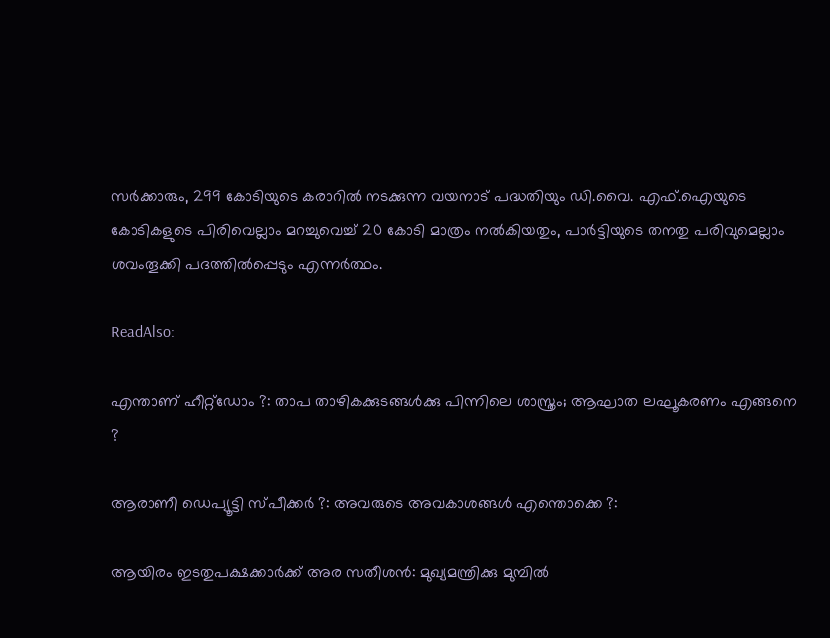സര്‍ക്കാരും, 299 കോടിയുടെ കരാറില്‍ നടക്കുന്ന വയനാട് പദ്ധതിയും ഡി.വൈ. എഫ്.ഐയുടെ കോടികളുടെ പിരിവെല്ലാം മറച്ചുവെച്ച് 20 കോടി മാത്രം നല്‍കിയതും, പാര്‍ട്ടിയുടെ തനതു പരിവുമെല്ലാം ശവംതൂക്കി പദത്തില്‍പ്പെടും എന്നര്‍ത്ഥം.

ReadAlso:

എന്താണ് ഹീറ്റ്‌ഡോം ?: താപ താഴികക്കുടങ്ങള്‍ക്കു പിന്നിലെ ശാസ്ത്രം; ആഘാത ലഘൂകരണം എങ്ങനെ ?

ആരാണീ ഡെപ്യൂട്ടി സ്പീക്കര്‍ ?: അവരുടെ അവകാശങ്ങള്‍ എന്തൊക്കെ ?:

ആയിരം ഇടതുപക്ഷക്കാര്‍ക്ക് അര സതീശന്‍: മുഖ്യമന്ത്രിക്കു മുമ്പില്‍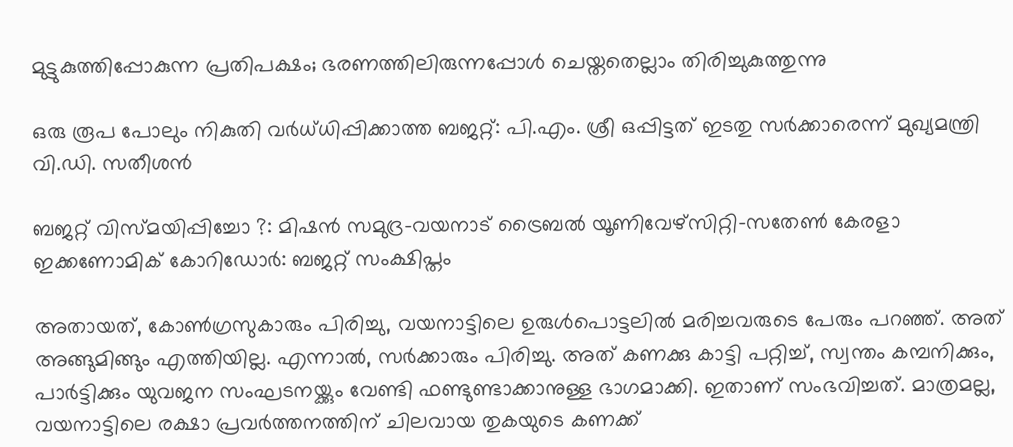മുട്ടുകുത്തിപ്പോകുന്ന പ്രതിപക്ഷം; ഭരണത്തിലിരുന്നപ്പോള്‍ ചെയ്തതെല്ലാം തിരിച്ചുകുത്തുന്നു

ഒരു രൂപ പോലും നികുതി വര്‍ധ്ധിപ്പിക്കാത്ത ബജറ്റ്: പി.എം. ശ്രീ ഒപ്പിട്ടത് ഇടതു സര്‍ക്കാരെന്ന് മുഖ്യമന്ത്രി വി.ഡി. സതീശന്‍

ബജറ്റ് വിസ്മയിപ്പിച്ചോ ?: മിഷന്‍ സമുദ്ര-വയനാട് ട്രൈബല്‍ യൂണിവേഴ്‌സിറ്റി-സതേണ്‍ കേരളാ ഇക്കണോമിക് കോറിഡോര്‍: ബജറ്റ് സംക്ഷിപ്തം

അതായത്, കോണ്‍ഗ്രസുകാരും പിരിച്ചു, വയനാട്ടിലെ ഉരുള്‍പൊട്ടലില്‍ മരിച്ചവരുടെ പേരും പറഞ്ഞ്. അത് അങ്ങുമിങ്ങും എത്തിയില്ല. എന്നാല്‍, സര്‍ക്കാരും പിരിച്ചു. അത് കണക്കു കാട്ടി പറ്റിച്ച്, സ്വന്തം കമ്പനിക്കും, പാര്‍ട്ടിക്കും യുവജന സംഘടനയ്ക്കും വേണ്ടി ഫണ്ടുണ്ടാക്കാനുള്ള ഭാഗമാക്കി. ഇതാണ് സംഭവിച്ചത്. മാത്രമല്ല, വയനാട്ടിലെ രക്ഷാ പ്രവര്‍ത്തനത്തിന് ചിലവായ തുകയുടെ കണക്ക്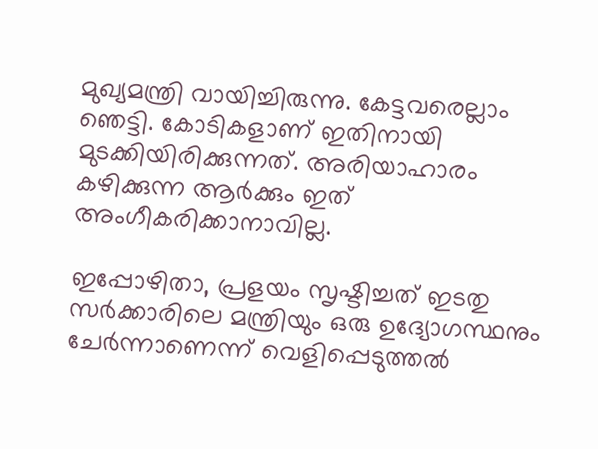മുഖ്യമന്ത്രി വായിച്ചിരുന്നു. കേട്ടവരെല്ലാം ഞെട്ടി. കോടികളാണ് ഇതിനായി മുടക്കിയിരിക്കുന്നത്. അരിയാഹാരം കഴിക്കുന്ന ആര്‍ക്കും ഇത് അംഗീകരിക്കാനാവില്ല.

ഇപ്പോഴിതാ, പ്രളയം സൃഷ്ടിച്ചത് ഇടതു സര്‍ക്കാരിലെ മന്ത്രിയും ഒരു ഉദ്യോഗസ്ഥനും ചേര്‍ന്നാണെന്ന് വെളിപ്പെടുത്തല്‍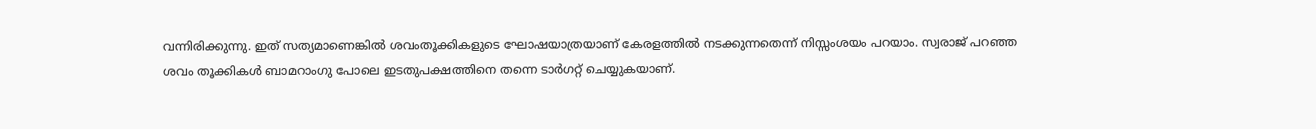വന്നിരിക്കുന്നു. ഇത് സത്യമാണെങ്കില്‍ ശവംതൂക്കികളുടെ ഘോഷയാത്രയാണ് കേരളത്തില്‍ നടക്കുന്നതെന്ന് നിസ്സംശയം പറയാം. സ്വരാജ് പറഞ്ഞ ശവം തൂക്കികള്‍ ബാമറാംഗു പോലെ ഇടതുപക്ഷത്തിനെ തന്നെ ടാര്‍ഗറ്റ് ചെയ്യുകയാണ്.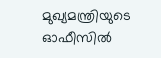മുഖ്യമന്ത്രിയുടെ ഓഫീസില്‍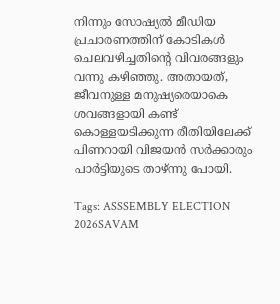നിന്നും സോഷ്യല്‍ മീഡിയ പ്രചാരണത്തിന് കോടികള്‍ ചെലവഴിച്ചതിന്റെ വിവരങ്ങളും വന്നു കഴിഞ്ഞു. അതായത്, ജീവനുള്ള മനുഷ്യരെയാകെ ശവങ്ങളായി കണ്ട് കൊള്ളയടിക്കുന്ന രീതിയിലേക്ക് പിണറായി വിജയന്‍ സര്‍ക്കാരും പാര്‍ട്ടിയുടെ താഴ്ന്നു പോയി.

Tags: ASSSEMBLY ELECTION 2026SAVAM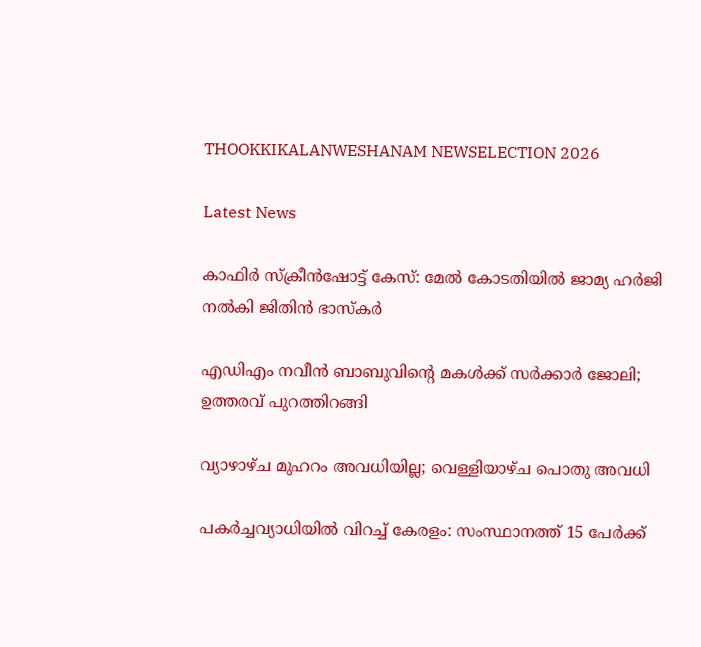THOOKKIKALANWESHANAM NEWSELECTION 2026

Latest News

കാഫിർ സ്ക്രീൻഷോട്ട് കേസ്: മേൽ കോടതിയിൽ ജാമ്യ ഹർജി നൽകി ജിതിൻ ഭാസ്കർ

എഡിഎം നവീന്‍ ബാബുവിന്റെ മകള്‍ക്ക് സര്‍ക്കാര്‍ ജോലി; ഉത്തരവ് പുറത്തിറങ്ങി

വ്യാഴാഴ്ച മുഹറം അവധിയില്ല; വെള്ളിയാഴ്ച പൊതു അവധി

പകർച്ചവ്യാധിയിൽ വിറച്ച് കേരളം: സംസ്ഥാനത്ത് 15 പേർക്ക്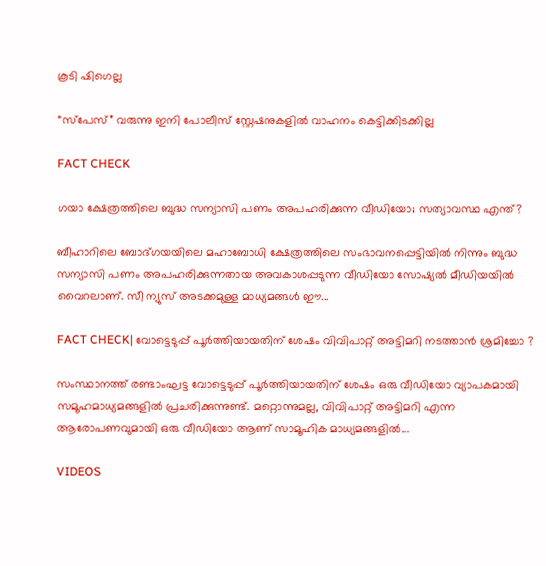കൂടി ഷിഗെല്ല

“സ്പേസ്” വരുന്നു ഇനി പോലീസ് സ്റ്റേഷനുകളില്‍ വാഹനം കെട്ടിക്കിടക്കില്ല

FACT CHECK

ഗയാ ക്ഷേത്രത്തിലെ ബുദ്ധ സന്യാസി പണം അപഹരിക്കുന്ന വീഡിയോ; സത്യാവസ്ഥ എന്ത്?

ബീഹാറിലെ ബോദ്ഗയയിലെ മഹാബോധി ക്ഷേത്രത്തിലെ സംഭാവനപ്പെട്ടിയില്‍ നിന്നും ബുദ്ധ സന്യാസി പണം അപഹരിക്കുന്നതായ അവകാശപ്പടുന്ന വീഡിയോ സോഷ്യല്‍ മീഡിയയില്‍ വൈറലാണ്. സീ ന്യുസ് അടക്കമുള്ള മാധ്യമങ്ങള്‍ ഈ...

FACT CHECK| വോട്ടെടുപ്പ് പൂർത്തിയായതിന് ശേഷം വിവിപാറ്റ് അട്ടിമറി നടത്താൻ ശ്രമിച്ചോ ?

സംസ്ഥാനത്ത് രണ്ടാംഘട്ട വോട്ടെടുപ്പ് പൂർത്തിയായതിന് ശേഷം ഒരു വീഡിയോ വ്യാപകമായി സമൂഹമാധ്യമങ്ങളിൽ പ്രചരിക്കുന്നുണ്ട്. മറ്റൊന്നുമല്ല, വിവിപാറ്റ് അട്ടിമറി എന്ന ആരോപണവുമായി ഒരു വീഡിയോ ആണ് സാമൂഹിക മാധ്യമങ്ങളിൽ...

VIDEOS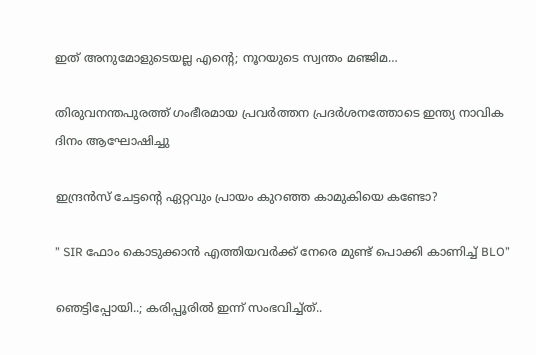ഇത് അനുമോളുടെയല്ല എന്റെ; നൂറയുടെ സ്വന്തം മഞ്ജിമ…

തിരുവനന്തപുരത്ത് ഗംഭീരമായ പ്രവർത്തന പ്രദർശനത്തോടെ ഇന്ത്യ നാവിക ദിനം ആഘോഷിച്ചു

ഇന്ദ്രൻസ് ചേട്ടന്റെ ഏറ്റവും പ്രായം കുറഞ്ഞ കാമുകിയെ കണ്ടോ?

” SIR ഫോം കൊടുക്കാൻ എത്തിയവർക്ക് നേരെ മുണ്ട് പൊക്കി കാണിച്ച് BLO”

ഞെട്ടിപ്പോയി..; കരിപ്പൂരിൽ ഇന്ന് സംഭവിച്ച്ത്..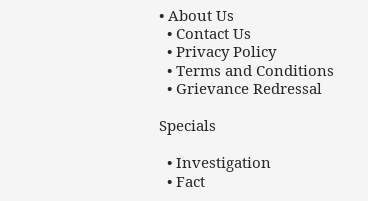• About Us
  • Contact Us
  • Privacy Policy
  • Terms and Conditions
  • Grievance Redressal

Specials

  • Investigation
  • Fact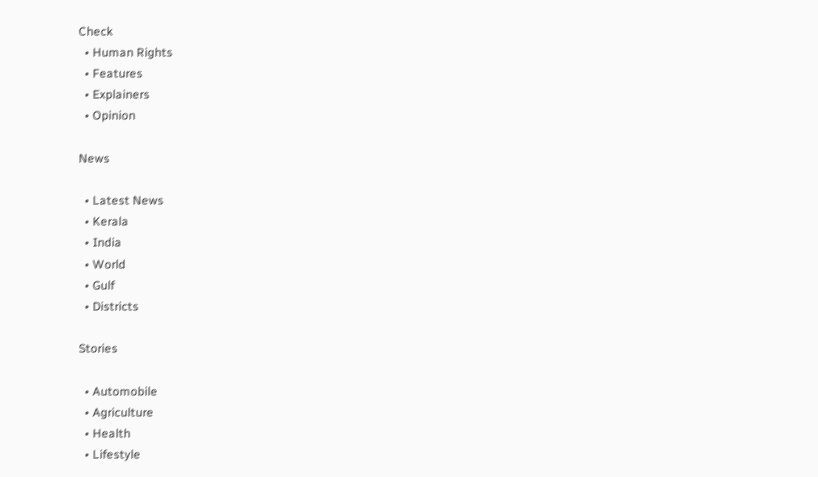Check
  • Human Rights
  • Features
  • Explainers
  • Opinion

News

  • Latest News
  • Kerala
  • India
  • World
  • Gulf
  • Districts

Stories

  • Automobile
  • Agriculture
  • Health
  • Lifestyle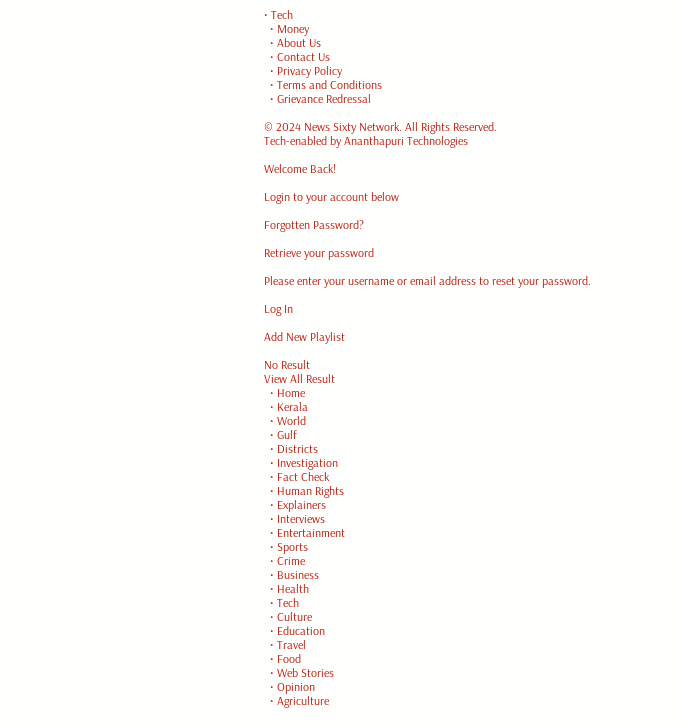• Tech
  • Money
  • About Us
  • Contact Us
  • Privacy Policy
  • Terms and Conditions
  • Grievance Redressal

© 2024 News Sixty Network. All Rights Reserved.
Tech-enabled by Ananthapuri Technologies

Welcome Back!

Login to your account below

Forgotten Password?

Retrieve your password

Please enter your username or email address to reset your password.

Log In

Add New Playlist

No Result
View All Result
  • Home
  • Kerala
  • World
  • Gulf
  • Districts
  • Investigation
  • Fact Check
  • Human Rights
  • Explainers
  • Interviews
  • Entertainment
  • Sports
  • Crime
  • Business
  • Health
  • Tech
  • Culture
  • Education
  • Travel
  • Food
  • Web Stories
  • Opinion
  • Agriculture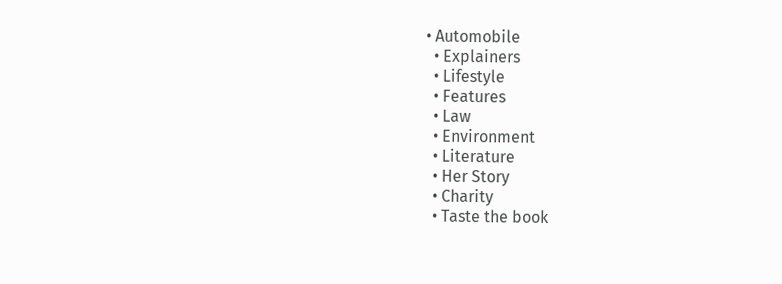• Automobile
  • Explainers
  • Lifestyle
  • Features
  • Law
  • Environment
  • Literature
  • Her Story
  • Charity
  • Taste the book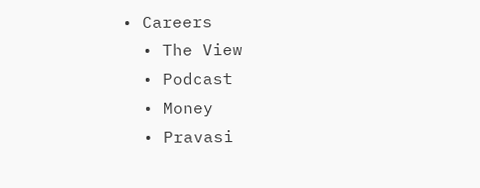• Careers
  • The View
  • Podcast
  • Money
  • Pravasi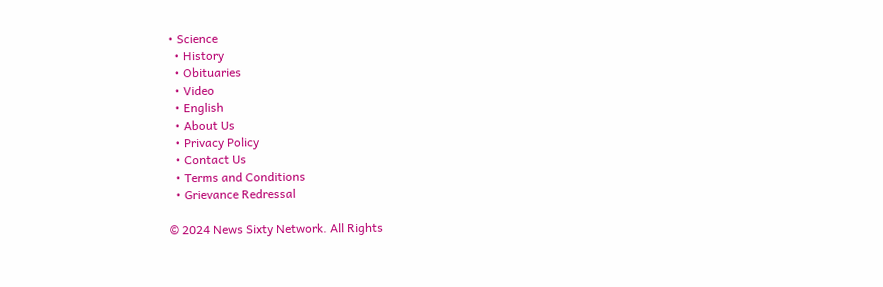• Science
  • History
  • Obituaries
  • Video
  • English
  • About Us
  • Privacy Policy
  • Contact Us
  • Terms and Conditions
  • Grievance Redressal

© 2024 News Sixty Network. All Rights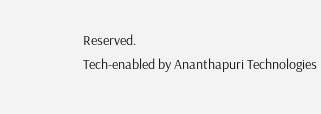Reserved.
Tech-enabled by Ananthapuri Technologies